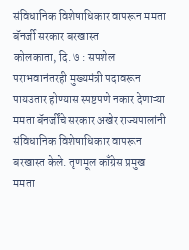संविधानिक विशेषाधिकार वापरून ममता बॅनर्जी सरकार बरखास्त
कोलकाता, दि. ७ : सपशेल पराभवानंतरही मुख्यमंत्री पदावरून पायउतार होण्यास स्पष्टपणे नकार देणाऱ्या ममता बॅनर्जींचे सरकार अखेर राज्यपालांनी संविधानिक विशेषाधिकार वापरून बरखास्त केले. तृणमूल काँग्रेस प्रमुख ममता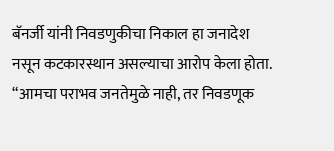बॅनर्जी यांनी निवडणुकीचा निकाल हा जनादेश नसून कटकारस्थान असल्याचा आरोप केला होता. “आमचा पराभव जनतेमुळे नाही, तर निवडणूक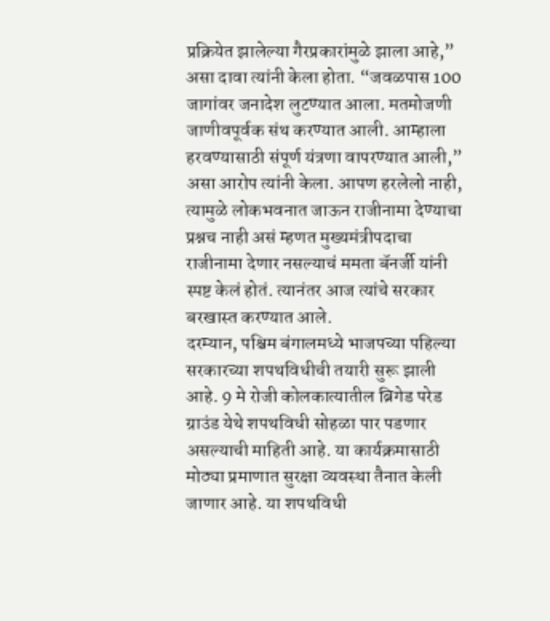प्रक्रियेत झालेल्या गैरप्रकारांमुळे झाला आहे,” असा दावा त्यांनी केला होता. “जवळपास 100 जागांवर जनादेश लुटण्यात आला. मतमोजणी जाणीवपूर्वक संथ करण्यात आली. आम्हाला हरवण्यासाठी संपूर्ण यंत्रणा वापरण्यात आली,” असा आरोप त्यांनी केला. आपण हरलेलो नाही, त्यामुळे लोकभवनात जाऊन राजीनामा देण्याचा प्रश्नच नाही असं म्हणत मुख्यमंत्रीपदाचा राजीनामा देणार नसल्याचं ममता बॅनर्जी यांनी स्पष्ट केलं होतं. त्यानंतर आज त्यांचे सरकार बरखास्त करण्यात आले.
दरम्यान, पश्चिम बंगालमध्ये भाजपच्या पहिल्या सरकारच्या शपथविधीची तयारी सुरू झाली आहे. 9 मे रोजी कोलकात्यातील ब्रिगेड परेड ग्राउंड येथे शपथविधी सोहळा पार पडणार असल्याची माहिती आहे. या कार्यक्रमासाठी मोठ्या प्रमाणात सुरक्षा व्यवस्था तैनात केली जाणार आहे. या शपथविधी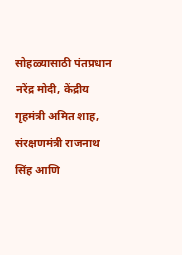सोहळ्यासाठी पंतप्रधान नरेंद्र मोदी, केंद्रीय गृहमंत्री अमित शाह, संरक्षणमंत्री राजनाथ सिंह आणि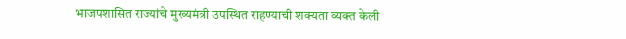भाजपशासित राज्यांचे मुख्यमंत्री उपस्थित राहण्याची शक्यता व्यक्त केली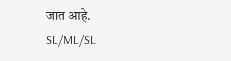जात आहे.
SL/ML/SL